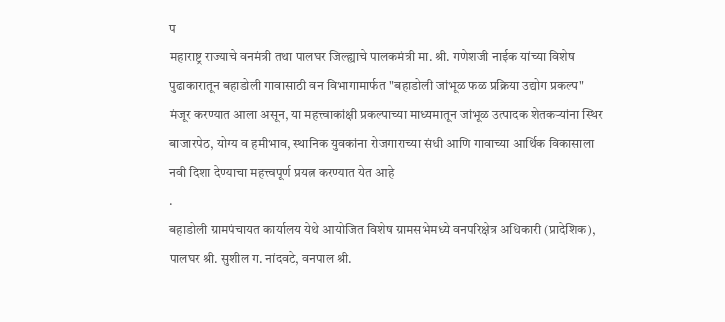प
महाराष्ट्र राज्याचे वनमंत्री तथा पालघर जिल्ह्याचे पालकमंत्री मा. श्री. गणेशजी नाईक यांच्या विशेष पुढाकारातून बहाडोली गावासाठी वन विभागामार्फत "बहाडोली जांभूळ फळ प्रक्रिया उद्योग प्रकल्प" मंजूर करण्यात आला असून, या महत्त्वाकांक्षी प्रकल्पाच्या माध्यमातून जांभूळ उत्पादक शेतकऱ्यांना स्थिर बाजारपेठ, योग्य व हमीभाव, स्थानिक युवकांना रोजगाराच्या संधी आणि गावाच्या आर्थिक विकासाला नवी दिशा देण्याचा महत्त्वपूर्ण प्रयत्न करण्यात येत आहे
.
बहाडोली ग्रामपंचायत कार्यालय येथे आयोजित विशेष ग्रामसभेमध्ये वनपरिक्षेत्र अधिकारी (प्रादेशिक), पालघर श्री. सुशील ग. नांदवटे, वनपाल श्री.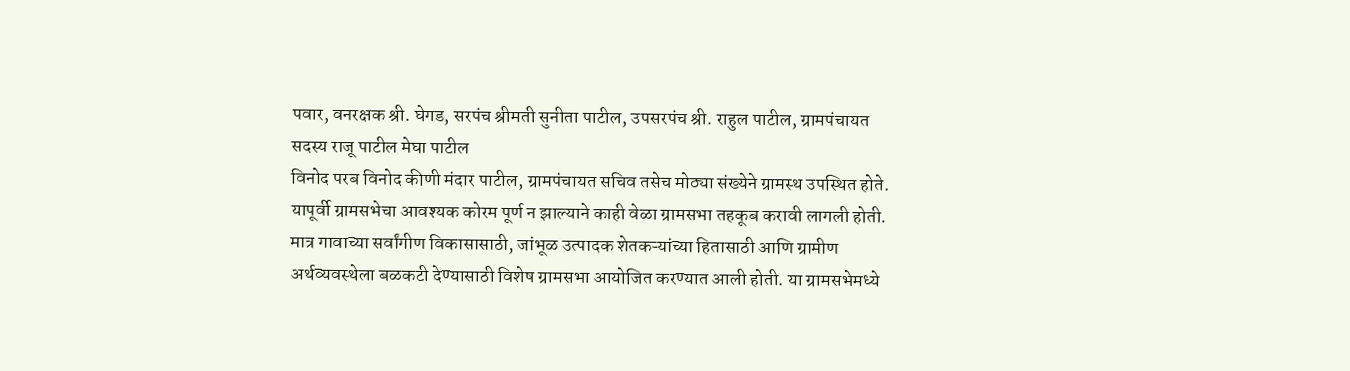पवार, वनरक्षक श्री. घेगड, सरपंच श्रीमती सुनीता पाटील, उपसरपंच श्री. राहुल पाटील, ग्रामपंचायत सदस्य राजू पाटील मेघा पाटील
विनोद परब विनोद कीणी मंदार पाटील, ग्रामपंचायत सचिव तसेच मोठ्या संख्येने ग्रामस्थ उपस्थित होते.
यापूर्वी ग्रामसभेचा आवश्यक कोरम पूर्ण न झाल्याने काही वेळा ग्रामसभा तहकूब करावी लागली होती. मात्र गावाच्या सर्वांगीण विकासासाठी, जांभूळ उत्पादक शेतकऱ्यांच्या हितासाठी आणि ग्रामीण अर्थव्यवस्थेला बळकटी देण्यासाठी विशेष ग्रामसभा आयोजित करण्यात आली होती. या ग्रामसभेमध्ये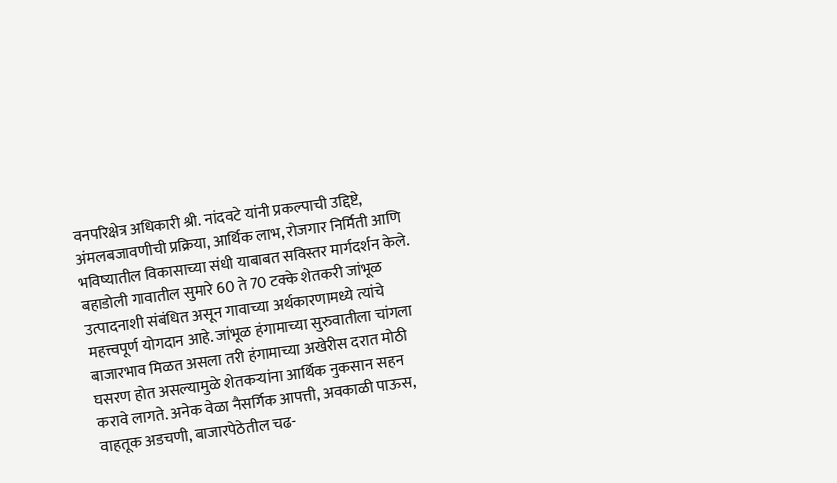वनपरिक्षेत्र अधिकारी श्री. नांदवटे यांनी प्रकल्पाची उद्दिष्टे, अंमलबजावणीची प्रक्रिया, आर्थिक लाभ, रोजगार निर्मिती आणि भविष्यातील विकासाच्या संधी याबाबत सविस्तर मार्गदर्शन केले.
बहाडोली गावातील सुमारे 60 ते 70 टक्के शेतकरी जांभूळ उत्पादनाशी संबंधित असून गावाच्या अर्थकारणामध्ये त्यांचे महत्त्वपूर्ण योगदान आहे. जांभूळ हंगामाच्या सुरुवातीला चांगला बाजारभाव मिळत असला तरी हंगामाच्या अखेरीस दरात मोठी घसरण होत असल्यामुळे शेतकऱ्यांना आर्थिक नुकसान सहन करावे लागते. अनेक वेळा नैसर्गिक आपत्ती, अवकाळी पाऊस, वाहतूक अडचणी, बाजारपेठेतील चढ-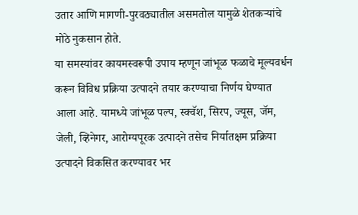उतार आणि मागणी-पुरवठ्यातील असमतोल यामुळे शेतकऱ्यांचे मोठे नुकसान होते.
या समस्यांवर कायमस्वरूपी उपाय म्हणून जांभूळ फळाचे मूल्यवर्धन करून विविध प्रक्रिया उत्पादने तयार करण्याचा निर्णय घेण्यात आला आहे. यामध्ये जांभूळ पल्प, स्क्वॅश, सिरप, ज्यूस, जॅम, जेली, व्हिनेगर, आरोग्यपूरक उत्पादने तसेच निर्यातक्षम प्रक्रिया उत्पादने विकसित करण्यावर भर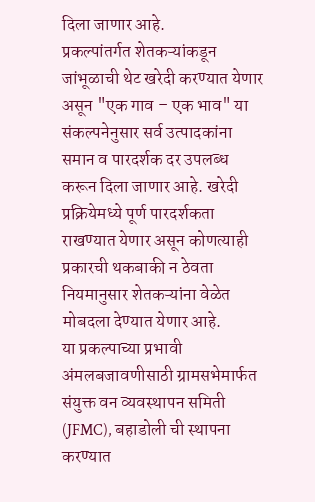दिला जाणार आहे.
प्रकल्पांतर्गत शेतकऱ्यांकडून जांभूळाची थेट खरेदी करण्यात येणार असून "एक गाव – एक भाव" या संकल्पनेनुसार सर्व उत्पादकांना समान व पारदर्शक दर उपलब्ध करून दिला जाणार आहे. खरेदी प्रक्रियेमध्ये पूर्ण पारदर्शकता राखण्यात येणार असून कोणत्याही प्रकारची थकबाकी न ठेवता नियमानुसार शेतकऱ्यांना वेळेत मोबदला देण्यात येणार आहे.
या प्रकल्पाच्या प्रभावी अंमलबजावणीसाठी ग्रामसभेमार्फत संयुक्त वन व्यवस्थापन समिती (JFMC), बहाडोली ची स्थापना करण्यात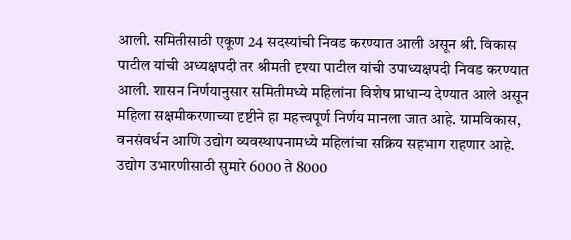आली. समितीसाठी एकूण 24 सदस्यांची निवड करण्यात आली असून श्री. विकास पाटील यांची अध्यक्षपदी तर श्रीमती दृश्या पाटील यांची उपाध्यक्षपदी निवड करण्यात आली. शासन निर्णयानुसार समितीमध्ये महिलांना विशेष प्राधान्य देण्यात आले असून महिला सक्षमीकरणाच्या दृष्टीने हा महत्त्वपूर्ण निर्णय मानला जात आहे. ग्रामविकास, वनसंवर्धन आणि उद्योग व्यवस्थापनामध्ये महिलांचा सक्रिय सहभाग राहणार आहे.
उद्योग उभारणीसाठी सुमारे 6000 ते 8000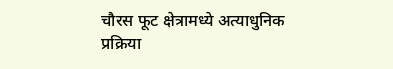चौरस फूट क्षेत्रामध्ये अत्याधुनिक प्रक्रिया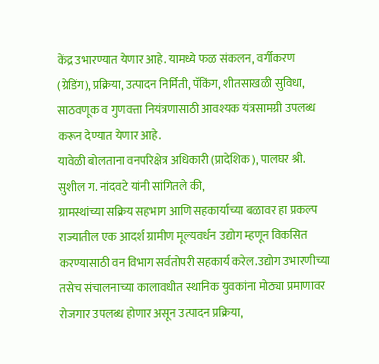केंद्र उभारण्यात येणार आहे. यामध्ये फळ संकलन, वर्गीकरण (ग्रेडिंग), प्रक्रिया, उत्पादन निर्मिती, पॅकिंग, शीतसाखळी सुविधा, साठवणूक व गुणवत्ता नियंत्रणासाठी आवश्यक यंत्रसामग्री उपलब्ध करून देण्यात येणार आहे.
यावेळी बोलताना वनपरिक्षेत्र अधिकारी (प्रादेशिक), पालघर श्री. सुशील ग. नांदवटे यांनी सांगितले की,
ग्रामस्थांच्या सक्रिय सहभाग आणि सहकार्याच्या बळावर हा प्रकल्प राज्यातील एक आदर्श ग्रामीण मूल्यवर्धन उद्योग म्हणून विकसित करण्यासाठी वन विभाग सर्वतोपरी सहकार्य करेल.उद्योग उभारणीच्या तसेच संचालनाच्या कालावधीत स्थानिक युवकांना मोठ्या प्रमाणावर रोजगार उपलब्ध होणार असून उत्पादन प्रक्रिया,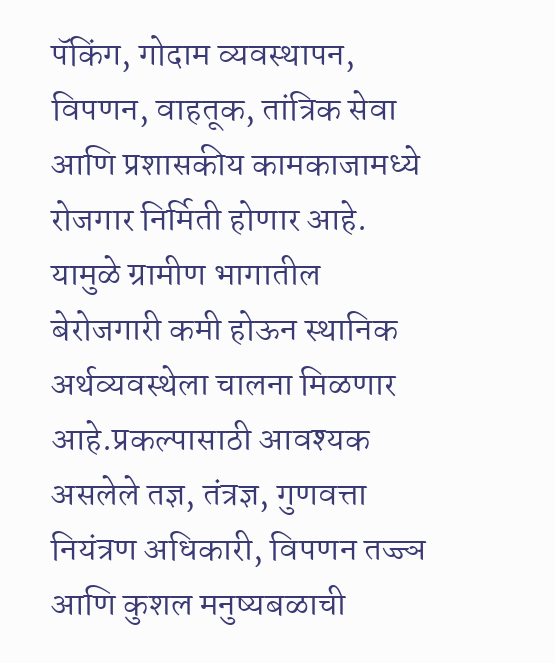पॅकिंग, गोदाम व्यवस्थापन, विपणन, वाहतूक, तांत्रिक सेवा आणि प्रशासकीय कामकाजामध्ये रोजगार निर्मिती होणार आहे. यामुळे ग्रामीण भागातील बेरोजगारी कमी होऊन स्थानिक अर्थव्यवस्थेला चालना मिळणार आहे.प्रकल्पासाठी आवश्यक असलेले तज्ञ, तंत्रज्ञ, गुणवत्ता नियंत्रण अधिकारी, विपणन तज्ज्ञ आणि कुशल मनुष्यबळाची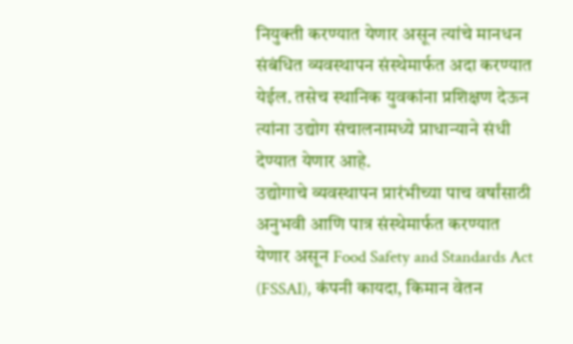नियुक्ती करण्यात येणार असून त्यांचे मानधन संबंधित व्यवस्थापन संस्थेमार्फत अदा करण्यात येईल. तसेच स्थानिक युवकांना प्रशिक्षण देऊन त्यांना उद्योग संचालनामध्ये प्राधान्याने संधी देण्यात येणार आहे.
उद्योगाचे व्यवस्थापन प्रारंभीच्या पाच वर्षांसाठी अनुभवी आणि पात्र संस्थेमार्फत करण्यात येणार असून Food Safety and Standards Act (FSSAI), कंपनी कायदा, किमान वेतन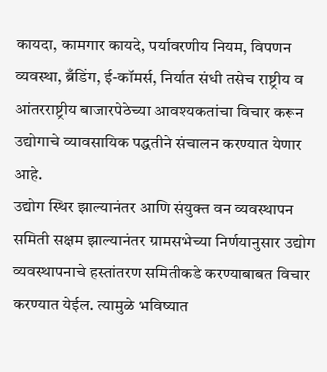कायदा, कामगार कायदे, पर्यावरणीय नियम, विपणन व्यवस्था, ब्रँडिंग, ई-कॉमर्स, निर्यात संधी तसेच राष्ट्रीय व आंतरराष्ट्रीय बाजारपेठेच्या आवश्यकतांचा विचार करून उद्योगाचे व्यावसायिक पद्धतीने संचालन करण्यात येणार आहे.
उद्योग स्थिर झाल्यानंतर आणि संयुक्त वन व्यवस्थापन समिती सक्षम झाल्यानंतर ग्रामसभेच्या निर्णयानुसार उद्योग व्यवस्थापनाचे हस्तांतरण समितीकडे करण्याबाबत विचार करण्यात येईल. त्यामुळे भविष्यात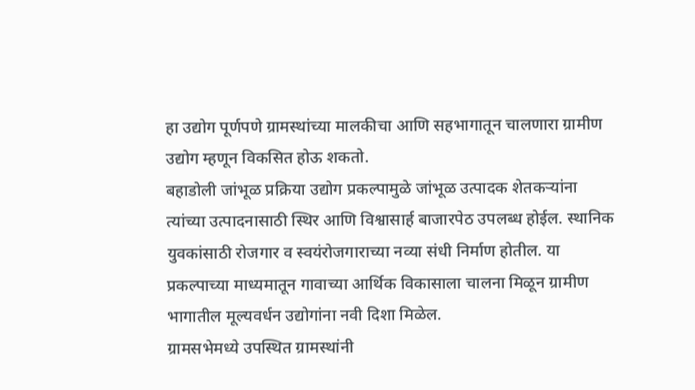हा उद्योग पूर्णपणे ग्रामस्थांच्या मालकीचा आणि सहभागातून चालणारा ग्रामीण उद्योग म्हणून विकसित होऊ शकतो.
बहाडोली जांभूळ प्रक्रिया उद्योग प्रकल्पामुळे जांभूळ उत्पादक शेतकऱ्यांना त्यांच्या उत्पादनासाठी स्थिर आणि विश्वासार्ह बाजारपेठ उपलब्ध होईल. स्थानिक युवकांसाठी रोजगार व स्वयंरोजगाराच्या नव्या संधी निर्माण होतील. या प्रकल्पाच्या माध्यमातून गावाच्या आर्थिक विकासाला चालना मिळून ग्रामीण भागातील मूल्यवर्धन उद्योगांना नवी दिशा मिळेल.
ग्रामसभेमध्ये उपस्थित ग्रामस्थांनी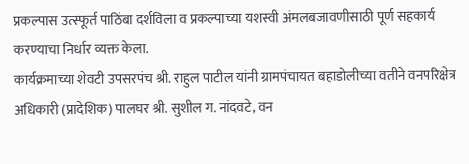प्रकल्पास उत्स्फूर्त पाठिंबा दर्शविला व प्रकल्पाच्या यशस्वी अंमलबजावणीसाठी पूर्ण सहकार्य करण्याचा निर्धार व्यक्त केला.
कार्यक्रमाच्या शेवटी उपसरपंच श्री. राहुल पाटील यांनी ग्रामपंचायत बहाडोलीच्या वतीने वनपरिक्षेत्र अधिकारी (प्रादेशिक) पालघर श्री. सुशील ग. नांदवटे, वन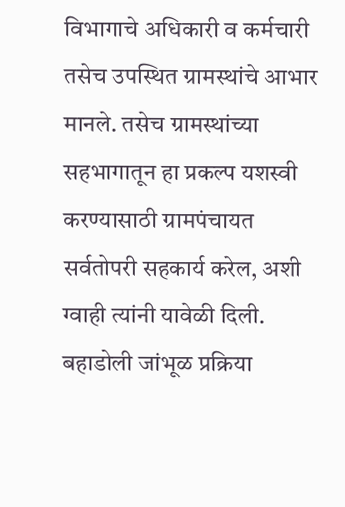विभागाचे अधिकारी व कर्मचारी तसेच उपस्थित ग्रामस्थांचे आभार मानले. तसेच ग्रामस्थांच्या सहभागातून हा प्रकल्प यशस्वी करण्यासाठी ग्रामपंचायत सर्वतोपरी सहकार्य करेल, अशी ग्वाही त्यांनी यावेळी दिली.
बहाडोली जांभूळ प्रक्रिया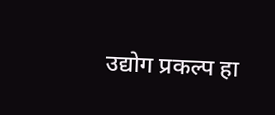उद्योग प्रकल्प हा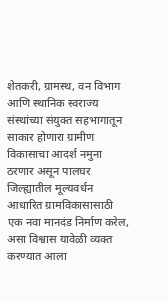शेतकरी, ग्रामस्थ, वन विभाग आणि स्थानिक स्वराज्य संस्थांच्या संयुक्त सहभागातून साकार होणारा ग्रामीण विकासाचा आदर्श नमुना ठरणार असून पालघर जिल्ह्यातील मूल्यवर्धन आधारित ग्रामविकासासाठी एक नवा मानदंड निर्माण करेल, असा विश्वास यावेळी व्यक्त करण्यात आला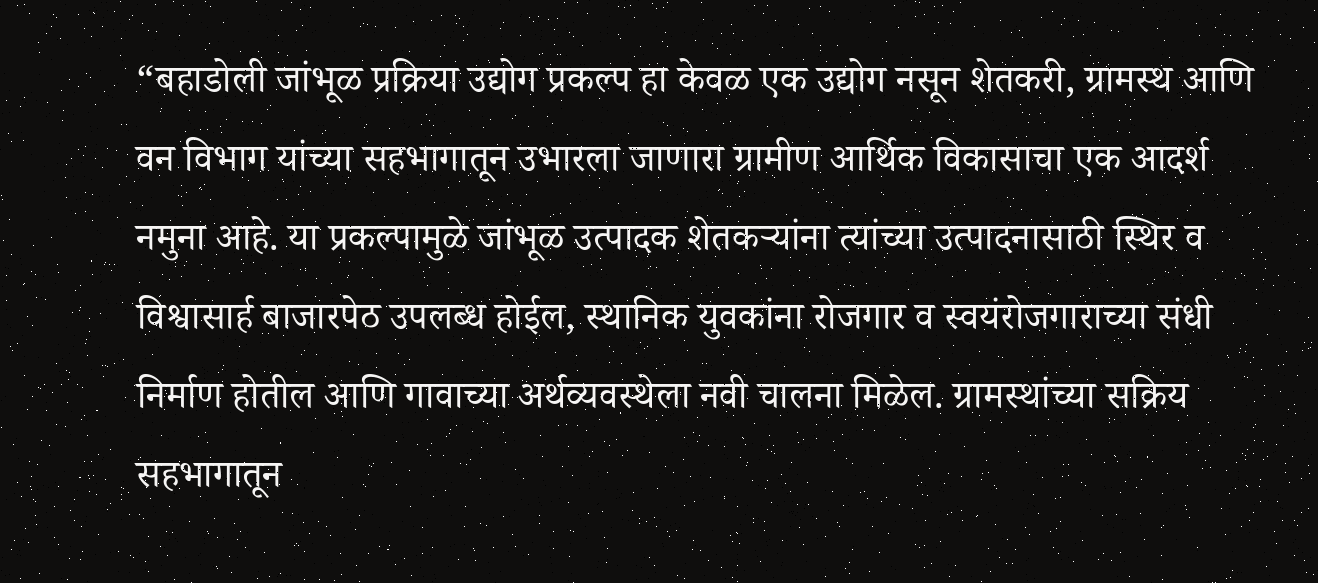“बहाडोली जांभूळ प्रक्रिया उद्योग प्रकल्प हा केवळ एक उद्योग नसून शेतकरी, ग्रामस्थ आणि वन विभाग यांच्या सहभागातून उभारला जाणारा ग्रामीण आर्थिक विकासाचा एक आदर्श नमुना आहे. या प्रकल्पामुळे जांभूळ उत्पादक शेतकऱ्यांना त्यांच्या उत्पादनासाठी स्थिर व विश्वासार्ह बाजारपेठ उपलब्ध होईल, स्थानिक युवकांना रोजगार व स्वयंरोजगाराच्या संधी निर्माण होतील आणि गावाच्या अर्थव्यवस्थेला नवी चालना मिळेल. ग्रामस्थांच्या सक्रिय सहभागातून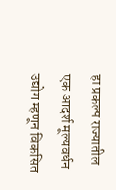हा प्रकल्प राज्यातील एक आदर्श मूल्यवर्धन उद्योग म्हणून विकसित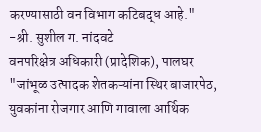करण्यासाठी वन विभाग कटिबद्ध आहे."
-श्री. सुशील ग. नांदवटे
वनपरिक्षेत्र अधिकारी (प्रादेशिक), पालघर
"जांभूळ उत्पादक शेतकऱ्यांना स्थिर बाजारपेठ, युवकांना रोजगार आणि गावाला आर्थिक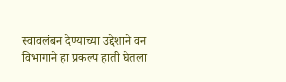स्वावलंबन देण्याच्या उद्देशाने वन विभागाने हा प्रकल्प हाती घेतला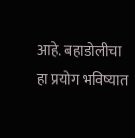आहे. बहाडोलीचा हा प्रयोग भविष्यात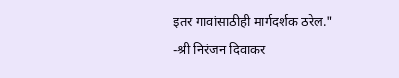इतर गावांसाठीही मार्गदर्शक ठरेल."
-श्री निरंजन दिवाकर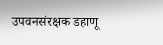उपवनसंरक्षक डहाणू